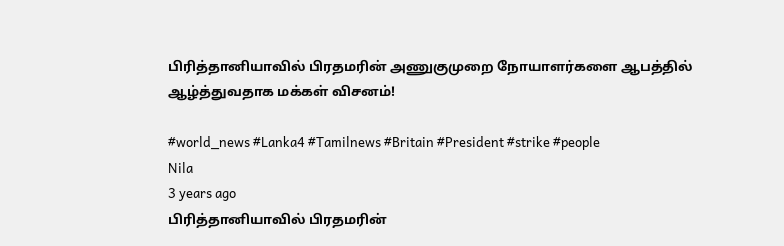பிரித்தானியாவில் பிரதமரின் அணுகுமுறை நோயாளர்களை ஆபத்தில் ஆழ்த்துவதாக மக்கள் விசனம்!

#world_news #Lanka4 #Tamilnews #Britain #President #strike #people
Nila
3 years ago
பிரித்தானியாவில் பிரதமரின்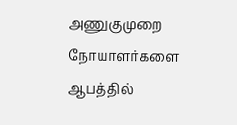அணுகுமுறை நோயாளர்களை ஆபத்தில்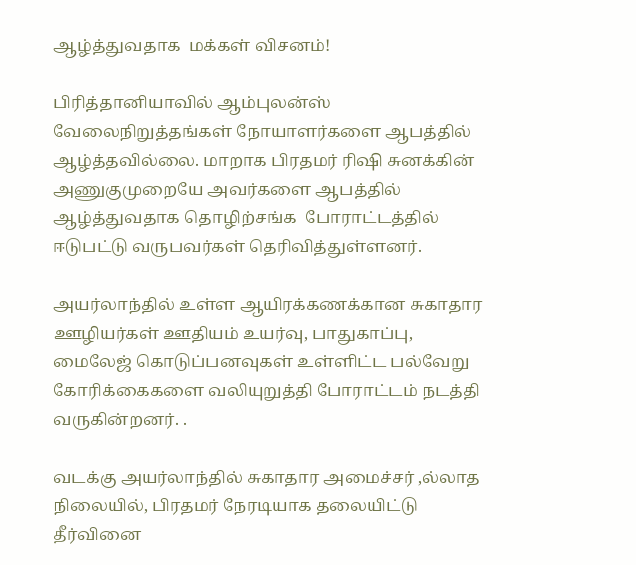ஆழ்த்துவதாக  மக்கள் விசனம்!

பிரித்தானியாவில் ஆம்புலன்ஸ்  வேலைநிறுத்தங்கள் நோயாளர்களை ஆபத்தில் ஆழ்த்தவில்லை. மாறாக பிரதமர் ரிஷி சுனக்கின் அணுகுமுறையே அவர்களை ஆபத்தில் ஆழ்த்துவதாக தொழிற்சங்க  போராட்டத்தில் ஈடுபட்டு வருபவர்கள் தெரிவித்துள்ளனர்.

அயர்லாந்தில் உள்ள ஆயிரக்கணக்கான சுகாதார ஊழியர்கள் ஊதியம் உயர்வு, பாதுகாப்பு, மைலேஜ் கொடுப்பனவுகள் உள்ளிட்ட பல்வேறு கோரிக்கைகளை வலியுறுத்தி போராட்டம் நடத்தி வருகின்றனர். .

வடக்கு அயர்லாந்தில் சுகாதார அமைச்சர் ,ல்லாத நிலையில், பிரதமர் நேரடியாக தலையிட்டு தீர்வினை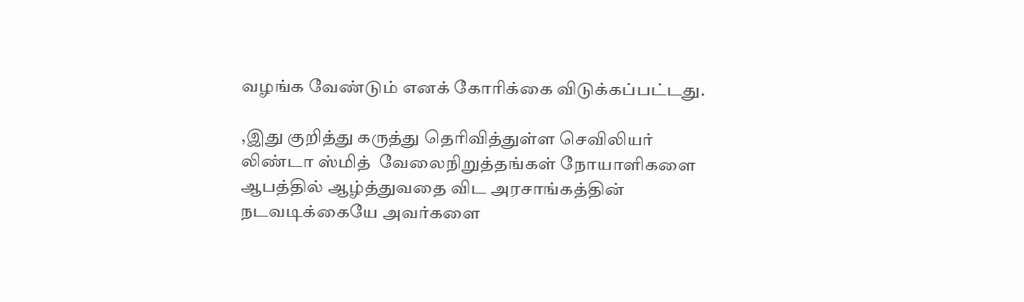வழங்க வேண்டும் எனக் கோரிக்கை விடுக்கப்பட்டது.

,இது குறித்து கருத்து தெரிவித்துள்ள செவிலியர் லிண்டா ஸ்மித்  வேலைநிறுத்தங்கள் நோயாளிகளை ஆபத்தில் ஆழ்த்துவதை விட அரசாங்கத்தின் நடவடிக்கையே அவர்களை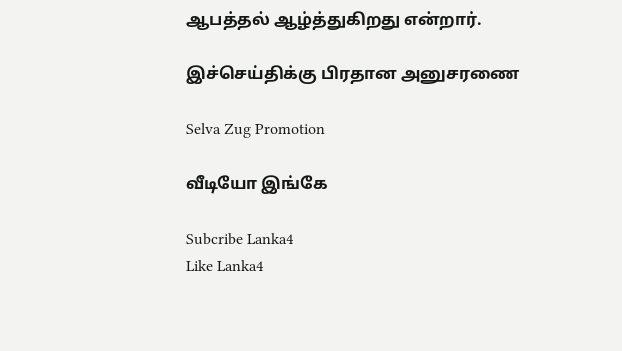ஆபத்தல் ஆழ்த்துகிறது என்றார்.

இச்செய்திக்கு பிரதான அனுசரணை

Selva Zug Promotion

வீடியோ இங்கே

Subcribe Lanka4
Like Lanka4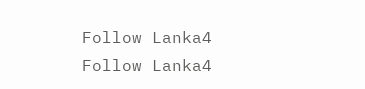Follow Lanka4
Follow Lanka4